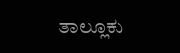ತಾಲ್ಲೂಕು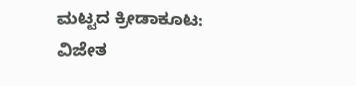ಮಟ್ಟದ ಕ್ರೀಡಾಕೂಟ: ವಿಜೇತ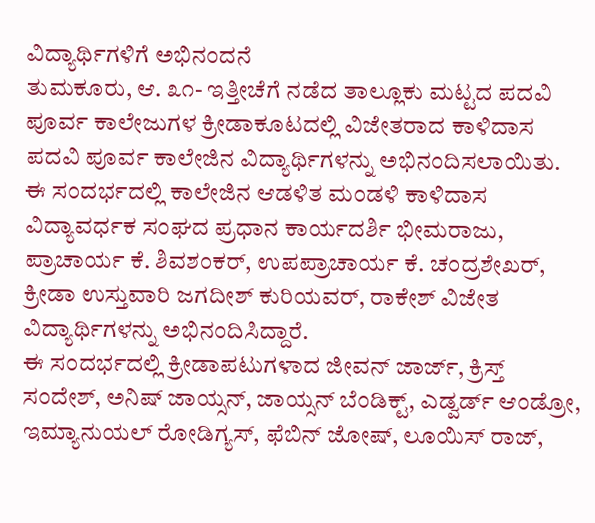ವಿದ್ಯಾರ್ಥಿಗಳಿಗೆ ಅಭಿನಂದನೆ
ತುಮಕೂರು, ಆ. ೩೧- ಇತ್ತೀಚೆಗೆ ನಡೆದ ತಾಲ್ಲೂಕು ಮಟ್ಟದ ಪದವಿ ಪೂರ್ವ ಕಾಲೇಜುಗಳ ಕ್ರೀಡಾಕೂಟದಲ್ಲಿ ವಿಜೇತರಾದ ಕಾಳಿದಾಸ ಪದವಿ ಪೂರ್ವ ಕಾಲೇಜಿನ ವಿದ್ಯಾರ್ಥಿಗಳನ್ನು ಅಭಿನಂದಿಸಲಾಯಿತು.
ಈ ಸಂದರ್ಭದಲ್ಲಿ ಕಾಲೇಜಿನ ಆಡಳಿತ ಮಂಡಳಿ ಕಾಳಿದಾಸ ವಿದ್ಯಾವರ್ಧಕ ಸಂಘದ ಪ್ರಧಾನ ಕಾರ್ಯದರ್ಶಿ ಭೀಮರಾಜು, ಪ್ರಾಚಾರ್ಯ ಕೆ. ಶಿವಶಂಕರ್, ಉಪಪ್ರಾಚಾರ್ಯ ಕೆ. ಚಂದ್ರಶೇಖರ್, ಕ್ರೀಡಾ ಉಸ್ತುವಾರಿ ಜಗದೀಶ್ ಕುರಿಯವರ್, ರಾಕೇಶ್ ವಿಜೇತ ವಿದ್ಯಾರ್ಥಿಗಳನ್ನು ಅಭಿನಂದಿಸಿದ್ದಾರೆ.
ಈ ಸಂದರ್ಭದಲ್ಲಿ ಕ್ರೀಡಾಪಟುಗಳಾದ ಜೀವನ್ ಜಾರ್ಜ್, ಕ್ರಿಸ್ತ್ ಸಂದೇಶ್, ಅನಿಷ್ ಜಾಯ್ಸನ್, ಜಾಯ್ಸನ್ ಬೆಂಡಿಕ್ಟ್, ಎಡ್ವರ್ಡ್ ಆಂಡ್ರೋ, ಇಮ್ಯಾನುಯಲ್ ರೋಡಿಗ್ಯಸ್, ಫೆಬಿನ್ ಜೋಷ್, ಲೂಯಿಸ್ ರಾಜ್,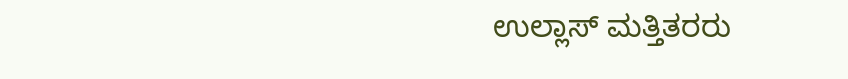ಉಲ್ಲಾಸ್ ಮತ್ತಿತರರು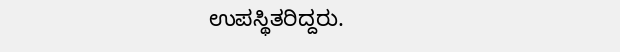ಉಪಸ್ಥಿತರಿದ್ದರು.